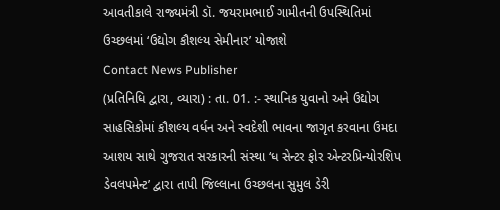આવતીકાલે રાજ્યમંત્રી ડૉ. જયરામભાઈ ગામીતની ઉપસ્થિતિમાં ઉચ્છલમાં ‘ઉદ્યોગ કૌશલ્ય સેમીનાર’ યોજાશે
Contact News Publisher
(પ્રતિનિધિ દ્વારા, વ્યારા) : તા. 01. :- સ્થાનિક યુવાનો અને ઉદ્યોગ સાહસિકોમાં કૌશલ્ય વર્ધન અને સ્વદેશી ભાવના જાગૃત કરવાના ઉમદા આશય સાથે ગુજરાત સરકારની સંસ્થા ‘ધ સેન્ટર ફોર એન્ટરપ્રિન્યોરશિપ ડેવલપમેન્ટ’ દ્વારા તાપી જિલ્લાના ઉચ્છલના સુમુલ ડેરી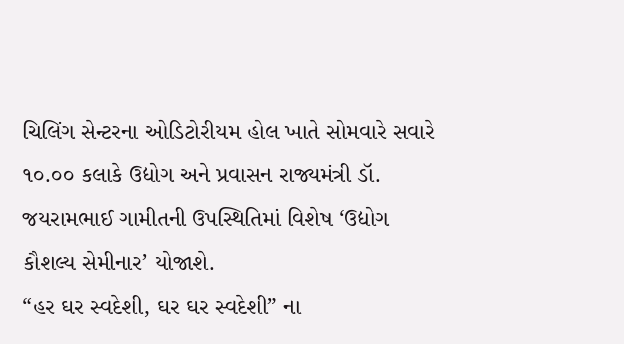ચિલિંગ સેન્ટરના ઓડિટોરીયમ હોલ ખાતે સોમવારે સવારે ૧૦.૦૦ કલાકે ઉદ્યોગ અને પ્રવાસન રાજ્યમંત્રી ડૉ. જયરામભાઈ ગામીતની ઉપસ્થિતિમાં વિશેષ ‘ઉદ્યોગ કૌશલ્ય સેમીનાર’ યોજાશે.
“હર ઘર સ્વદેશી, ઘર ઘર સ્વદેશી” ના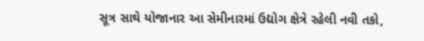સૂત્ર સાથે યોજાનાર આ સેમીનારમાં ઉદ્યોગ ક્ષેત્રે રહેલી નવી તકો,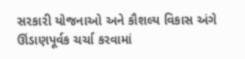સરકારી યોજનાઓ અને કૌશલ્ય વિકાસ અંગે ઊંડાણપૂર્વક ચર્ચા કરવામાં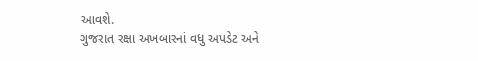આવશે.
ગુજરાત રક્ષા અખબારનાં વધુ અપડેટ અને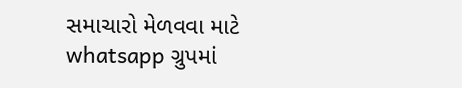સમાચારો મેળવવા માટે whatsapp ગ્રુપમાં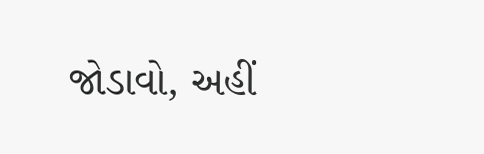જોડાવો, અહીં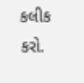કલીક કરો.